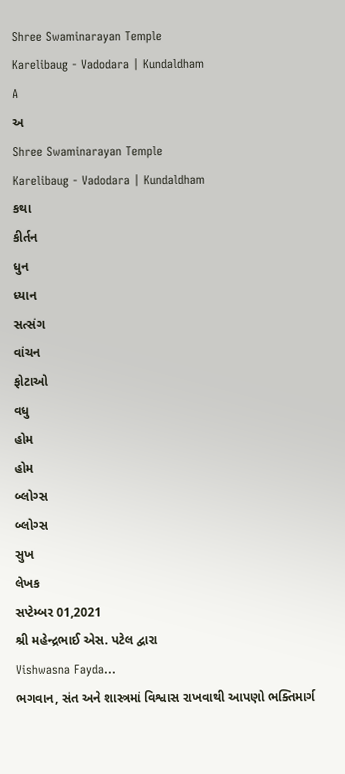Shree Swaminarayan Temple
Karelibaug - Vadodara | Kundaldham
A
અ
Shree Swaminarayan Temple
Karelibaug - Vadodara | Kundaldham
કથા
કીર્તન
ધુન
ધ્યાન
સત્સંગ
વાંચન
ફોટાઓ
વધુ
હોમ
હોમ
બ્લોગ્સ
બ્લોગ્સ
સુખ
લેખક
સપ્ટેમ્બર 01,2021
શ્રી મહેન્દ્રભાઈ એસ. પટેલ દ્વારા
Vishwasna Fayda...
ભગવાન, સંત અને શાસ્ત્રમાં વિશ્વાસ રાખવાથી આપણો ભક્તિમાર્ગ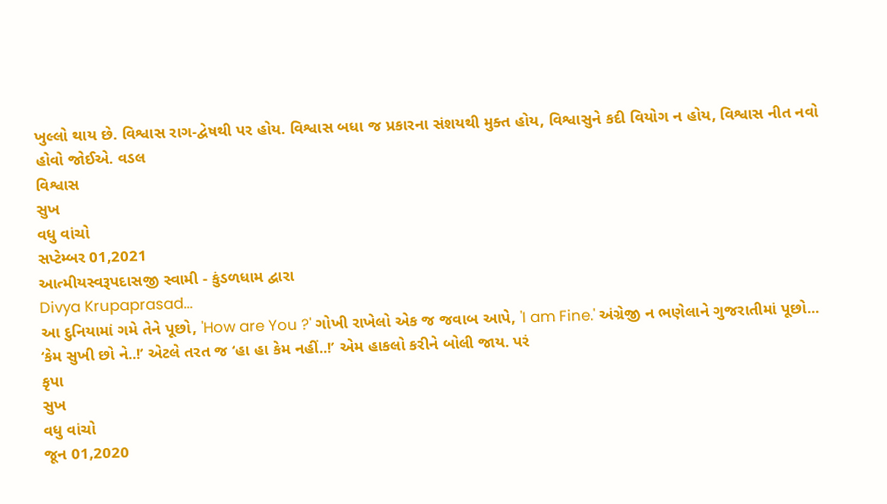ખુલ્લો થાય છે. વિશ્વાસ રાગ-દ્વેષથી પર હોય. વિશ્વાસ બધા જ પ્રકારના સંશયથી મુક્ત હોય, વિશ્વાસુને કદી વિયોગ ન હોય, વિશ્વાસ નીત નવો હોવો જોઈએ. વડલ
વિશ્વાસ
સુખ
વધુ વાંચો
સપ્ટેમ્બર 01,2021
આત્મીયસ્વરૂપદાસજી સ્વામી - કુંડળધામ દ્વારા
Divya Krupaprasad...
આ દુનિયામાં ગમે તેને પૂછો, 'How are You ?' ગોખી રાખેલો એક જ જવાબ આપે, 'I am Fine.' અંગ્રેજી ન ભણેલાને ગુજરાતીમાં પૂછો... ‘કેમ સુખી છો ને..!’ એટલે તરત જ ‘હા હા કેમ નહીં..!’ એમ હાકલો કરીને બોલી જાય. પરં
કૃપા
સુખ
વધુ વાંચો
જૂન 01,2020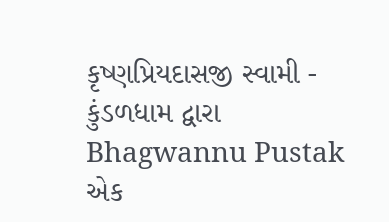કૃષ્ણપ્રિયદાસજી સ્વામી - કુંડળધામ દ્વારા
Bhagwannu Pustak
એક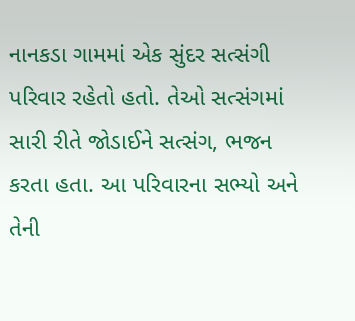નાનકડા ગામમાં એક સુંદર સત્સંગી પરિવાર રહેતો હતો. તેઓ સત્સંગમાં સારી રીતે જોડાઈને સત્સંગ, ભજન કરતા હતા. આ પરિવારના સભ્યો અને તેની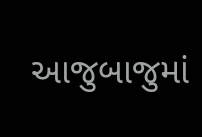આજુબાજુમાં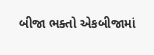બીજા ભક્તો એકબીજામાં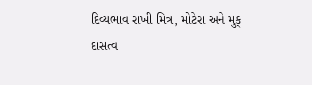દિવ્યભાવ રાખી મિત્ર, મોટેરા અને મુક્
દાસત્વ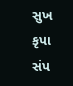સુખ
કૃપા
સંપ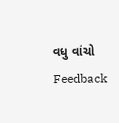વધુ વાંચો
Feedback